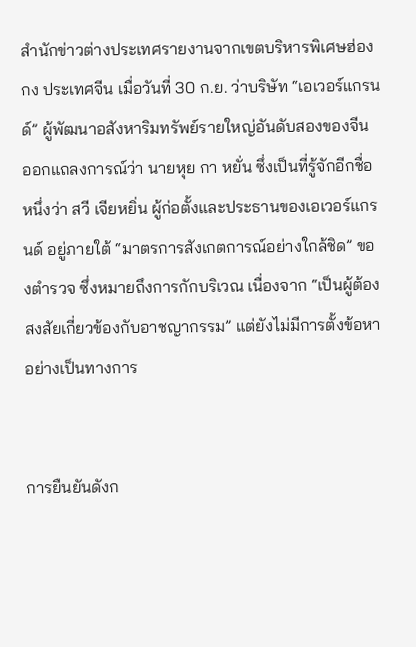สำนักข่าวต่างประเทศรายงานจากเขตบริหารพิเศษฮ่องกง ประเทศจีน เมื่อวันที่ 30 ก.ย. ว่าบริษัท “เอเวอร์แกรนด์” ผู้พัฒนาอสังหาริมทรัพย์รายใหญ่อันดับสองของจีน ออกแถลงการณ์ว่า นายหุย กา หยั่น ซึ่งเป็นที่รู้จักอีกชื่อหนึ่งว่า สวี เจียหยิ่น ผู้ก่อตั้งและประธานของเอเวอร์แกรนด์ อยู่ภายใต้ “มาตรการสังเกตการณ์อย่างใกล้ชิด” ของตำรวจ ซึ่งหมายถึงการกักบริเวณ เนื่องจาก “เป็นผู้ต้องสงสัยเกี่ยวข้องกับอาชญากรรม” แต่ยังไม่มีการตั้งข้อหาอย่างเป็นทางการ


การยืนยันดังก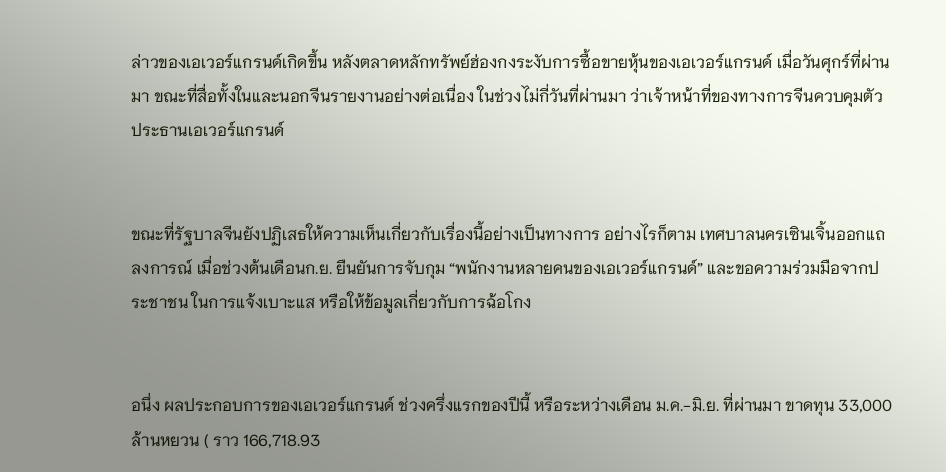ล่าวของเอเวอร์แกรนด์เกิดขึ้น หลังตลาดหลักทรัพย์ฮ่องกงระงับการซื้อขายหุ้นของเอเวอร์แกรนด์ เมื่อวันศุกร์ที่ผ่านมา ขณะที่สื่อทั้งในและนอกจีนรายงานอย่างต่อเนื่อง ในช่วงไม่กี่วันที่ผ่านมา ว่าเจ้าหน้าที่ของทางการจีนควบคุมตัวประธานเอเวอร์แกรนด์


ขณะที่รัฐบาลจีนยังปฏิเสธให้ความเห็นเกี่ยวกับเรื่องนี้อย่างเป็นทางการ อย่างไรก็ตาม เทศบาลนครเซินเจิ้นออกแถลงการณ์ เมื่อช่วงต้นเดือนก.ย. ยืนยันการจับกุม “พนักงานหลายคนของเอเวอร์แกรนด์” และขอความร่วมมือจากประชาชน ในการแจ้งเบาะแส หรือให้ข้อมูลเกี่ยวกับการฉ้อโกง


อนึ่ง ผลประกอบการของเอเวอร์แกรนด์ ช่วงครึ่งแรกของปีนี้ หรือระหว่างเดือน ม.ค.-มิ.ย. ที่ผ่านมา ขาดทุน 33,000 ล้านหยวน ( ราว 166,718.93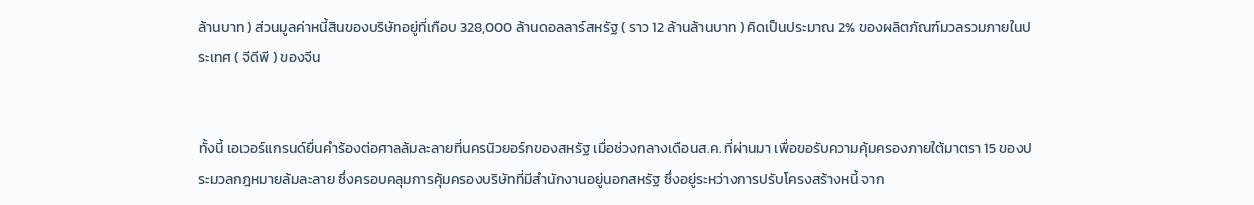ล้านบาท ) ส่วนมูลค่าหนี้สินของบริษัทอยู่ที่เกือบ 328,000 ล้านดอลลาร์สหรัฐ ( ราว 12 ล้านล้านบาท ) คิดเป็นประมาณ 2% ของผลิตภัณฑ์มวลรวมภายในประเทศ ( จีดีพี ) ของจีน


ทั้งนี้ เอเวอร์แกรนด์ยื่นคำร้องต่อศาลล้มละลายที่นครนิวยอร์กของสหรัฐ เมื่อช่วงกลางเดือนส.ค. ที่ผ่านมา เพื่อขอรับความคุ้มครองภายใต้มาตรา 15 ของประมวลกฎหมายล้มละลาย ซึ่งครอบคลุมการคุ้มครองบริษัทที่มีสำนักงานอยู่นอกสหรัฐ ซึ่งอยู่ระหว่างการปรับโครงสร้างหนี้ จาก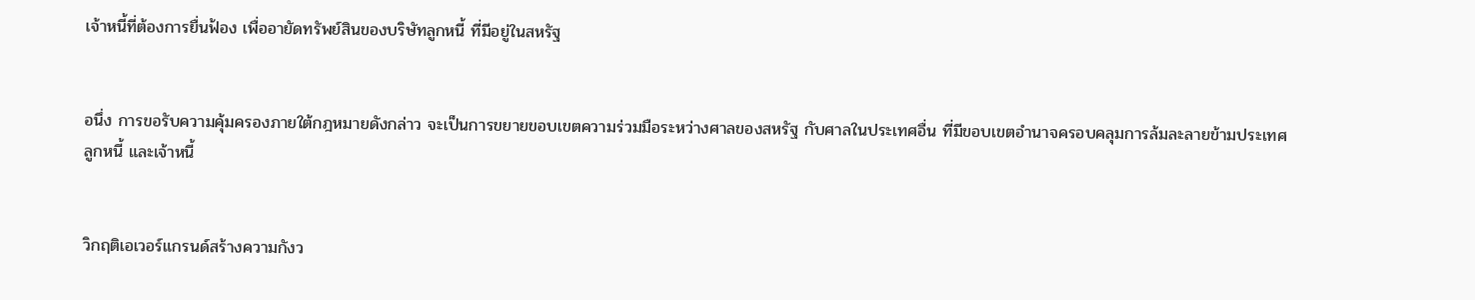เจ้าหนี้ที่ต้องการยื่นฟ้อง เพื่ออายัดทรัพย์สินของบริษัทลูกหนี้ ที่มีอยู่ในสหรัฐ


อนึ่ง การขอรับความคุ้มครองภายใต้กฎหมายดังกล่าว จะเป็นการขยายขอบเขตความร่วมมือระหว่างศาลของสหรัฐ กับศาลในประเทศอื่น ที่มีขอบเขตอำนาจครอบคลุมการล้มละลายข้ามประเทศ ลูกหนี้ และเจ้าหนี้


วิกฤติเอเวอร์แกรนด์สร้างความกังว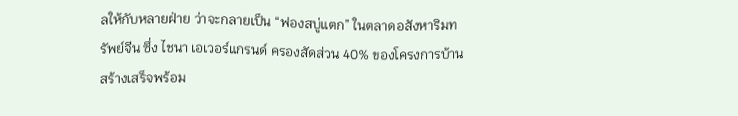ลให้กับหลายฝ่าย ว่าจะกลายเป็น “ฟองสบู่แตก” ในตลาดอสังหาริมทรัพย์จีน ซึ่ง ไชนา เอเวอร์แกรนด์ ครองสัดส่วน 40% ของโครงการบ้านสร้างเสร็จพร้อม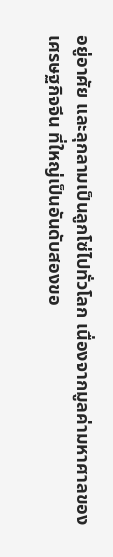อยู่อาศัย และลุกลามเป็นลูกโซ่ไปทั่วโลก เนื่องจากมูลค่ามหาศาลของเศรษฐกิจจีน ที่ใหญ่เป็นอันดับสองขอ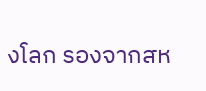งโลก รองจากสห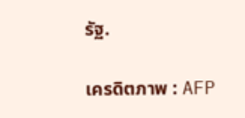รัฐ.

เครดิตภาพ : AFP